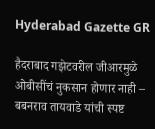Hyderabad Gazette GR

हैदराबाद गझेटवरील जीआरमुळे ओबीसींचं नुकसान होणार नाही – बबनराव तायवाडे यांची स्पष्ट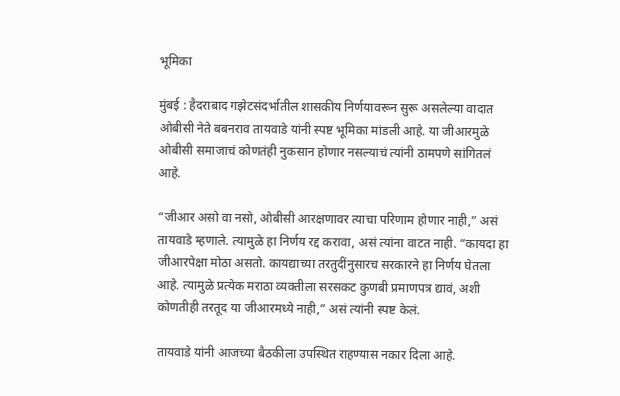भूमिका

मुंबई : हैदराबाद गझेटसंदर्भातील शासकीय निर्णयावरून सुरू असलेल्या वादात ओबीसी नेते बबनराव तायवाडे यांनी स्पष्ट भूमिका मांडली आहे. या जीआरमुळे ओबीसी समाजाचं कोणतंही नुकसान होणार नसल्याचं त्यांनी ठामपणे सांगितलं आहे.

“जीआर असो वा नसो, ओबीसी आरक्षणावर त्याचा परिणाम होणार नाही,” असं तायवाडे म्हणाले. त्यामुळे हा निर्णय रद्द करावा, असं त्यांना वाटत नाही. “कायदा हा जीआरपेक्षा मोठा असतो. कायद्याच्या तरतुदींनुसारच सरकारने हा निर्णय घेतला आहे. त्यामुळे प्रत्येक मराठा व्यक्तीला सरसकट कुणबी प्रमाणपत्र द्यावं, अशी कोणतीही तरतूद या जीआरमध्ये नाही,” असं त्यांनी स्पष्ट केलं.

तायवाडे यांनी आजच्या बैठकीला उपस्थित राहण्यास नकार दिला आहे.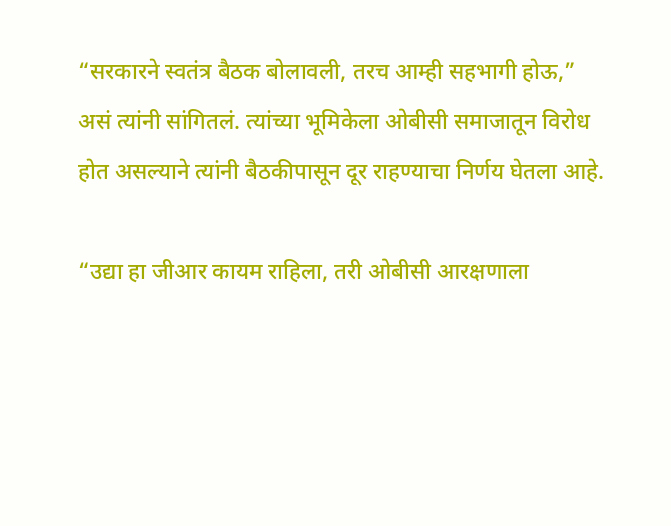“सरकारने स्वतंत्र बैठक बोलावली, तरच आम्ही सहभागी होऊ,” असं त्यांनी सांगितलं. त्यांच्या भूमिकेला ओबीसी समाजातून विरोध होत असल्याने त्यांनी बैठकीपासून दूर राहण्याचा निर्णय घेतला आहे.

“उद्या हा जीआर कायम राहिला, तरी ओबीसी आरक्षणाला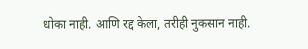धोका नाही. आणि रद्द केला, तरीही नुकसान नाही.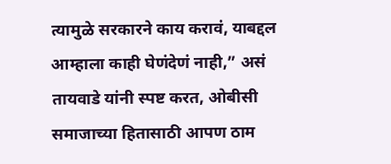त्यामुळे सरकारने काय करावं, याबद्दल आम्हाला काही घेणंदेणं नाही,” असं तायवाडे यांनी स्पष्ट करत, ओबीसी समाजाच्या हितासाठी आपण ठाम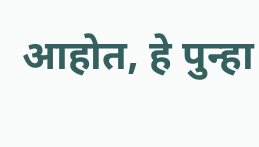आहोत, हे पुन्हा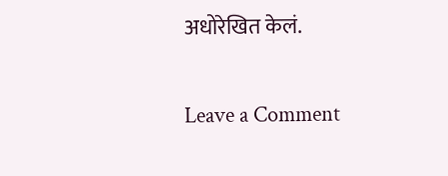अधोरेखित केलं.

Leave a Comment